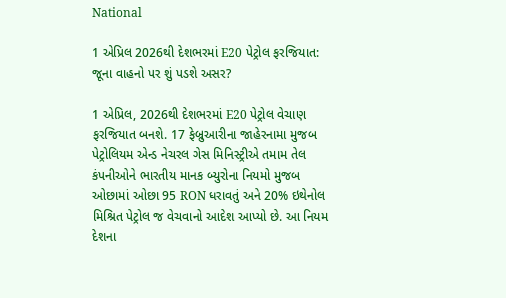National

1 એપ્રિલ 2026થી દેશભરમાં E20 પેટ્રોલ ફરજિયાત: જૂના વાહનો પર શું પડશે અસર?

1 એપ્રિલ, 2026થી દેશભરમાં E20 પેટ્રોલ વેચાણ ફરજિયાત બનશે. 17 ફેબ્રુઆરીના જાહેરનામા મુજબ પેટ્રોલિયમ એન્ડ નેચરલ ગેસ મિનિસ્ટ્રીએ તમામ તેલ કંપનીઓને ભારતીય માનક બ્યુરોના નિયમો મુજબ ઓછામાં ઓછા 95 RON ધરાવતું અને 20% ઇથેનોલ મિશ્રિત પેટ્રોલ જ વેચવાનો આદેશ આપ્યો છે. આ નિયમ દેશના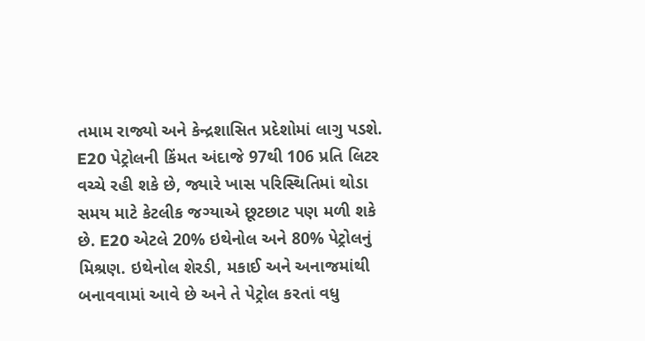તમામ રાજ્યો અને કેન્દ્રશાસિત પ્રદેશોમાં લાગુ પડશે. E20 પેટ્રોલની કિંમત અંદાજે 97થી 106 પ્રતિ લિટર વચ્ચે રહી શકે છે, જ્યારે ખાસ પરિસ્થિતિમાં થોડા સમય માટે કેટલીક જગ્યાએ છૂટછાટ પણ મળી શકે છે. E20 એટલે 20% ઇથેનોલ અને 80% પેટ્રોલનું મિશ્રણ. ઇથેનોલ શેરડી, મકાઈ અને અનાજમાંથી બનાવવામાં આવે છે અને તે પેટ્રોલ કરતાં વધુ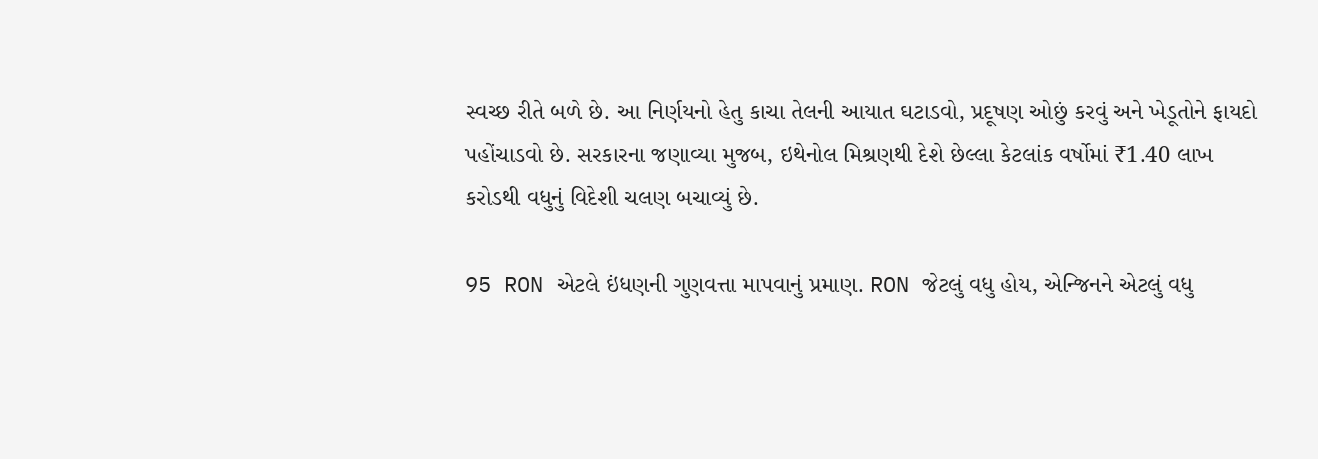સ્વચ્છ રીતે બળે છે. આ નિર્ણયનો હેતુ કાચા તેલની આયાત ઘટાડવો, પ્રદૂષણ ઓછું કરવું અને ખેડૂતોને ફાયદો પહોંચાડવો છે. સરકારના જણાવ્યા મુજબ, ઇથેનોલ મિશ્રણથી દેશે છેલ્લા કેટલાંક વર્ષોમાં ₹1.40 લાખ કરોડથી વધુનું વિદેશી ચલણ બચાવ્યું છે.

95 RON એટલે ઇંધણની ગુણવત્તા માપવાનું પ્રમાણ. RON જેટલું વધુ હોય, એન્જિનને એટલું વધુ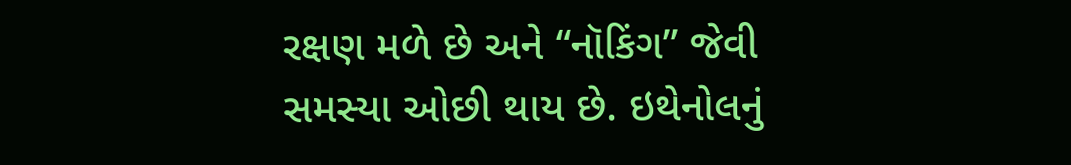રક્ષણ મળે છે અને “નૉકિંગ” જેવી સમસ્યા ઓછી થાય છે. ઇથેનોલનું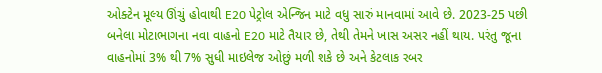ઓક્ટેન મૂલ્ય ઊંચું હોવાથી E20 પેટ્રોલ એન્જિન માટે વધુ સારું માનવામાં આવે છે. 2023-25 પછી બનેલા મોટાભાગના નવા વાહનો E20 માટે તૈયાર છે, તેથી તેમને ખાસ અસર નહીં થાય. પરંતુ જૂના વાહનોમાં 3% થી 7% સુધી માઇલેજ ઓછું મળી શકે છે અને કેટલાક રબર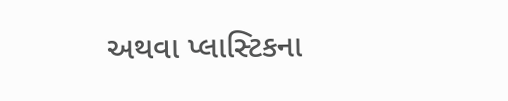અથવા પ્લાસ્ટિકના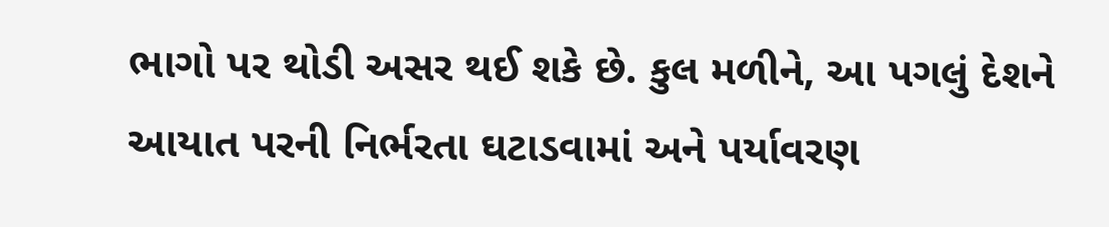ભાગો પર થોડી અસર થઈ શકે છે. કુલ મળીને, આ પગલું દેશને આયાત પરની નિર્ભરતા ઘટાડવામાં અને પર્યાવરણ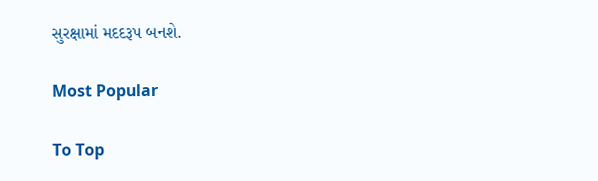સુરક્ષામાં મદદરૂપ બનશે.

Most Popular

To Top